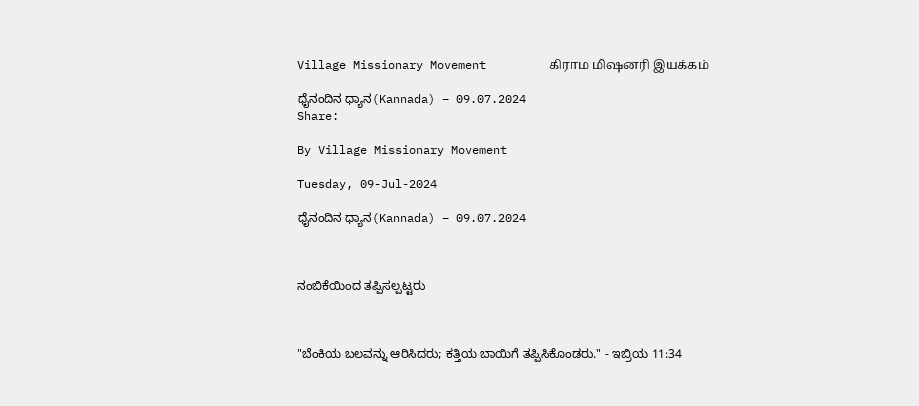Village Missionary Movement         கிராம மிஷனரி இயக்கம்

ಧೈನಂದಿನ ಧ್ಯಾನ(Kannada) – 09.07.2024
Share:

By Village Missionary Movement

Tuesday, 09-Jul-2024

ಧೈನಂದಿನ ಧ್ಯಾನ(Kannada) – 09.07.2024



ನಂಬಿಕೆಯಿಂದ ತಪ್ಪಿಸಲ್ಪಟ್ಟರು



"ಬೆಂಕಿಯ ಬಲವನ್ನು ಆರಿಸಿದರು; ಕತ್ತಿಯ ಬಾಯಿಗೆ ತಪ್ಪಿಸಿಕೊಂಡರು." - ಇಬ್ರಿಯ 11:34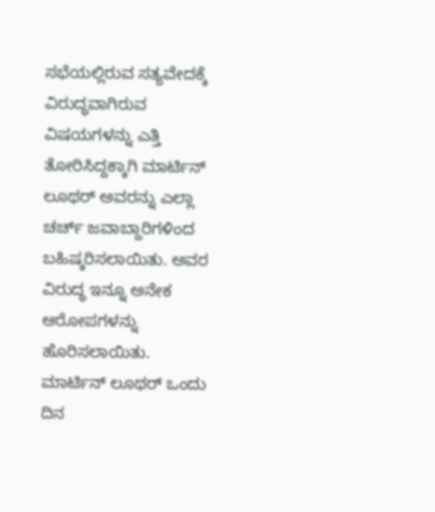ಸಭೆಯಲ್ಲಿರುವ ಸತ್ಯವೇದಕ್ಕೆ ವಿರುದ್ಧವಾಗಿರುವ ವಿಷಯಗಳನ್ನು ಎತ್ತಿ ತೋರಿಸಿದ್ದಕ್ಕಾಗಿ ಮಾರ್ಟಿನ್ ಲೂಥರ್ ಅವರನ್ನು ಎಲ್ಲಾ ಚರ್ಚ್ ಜವಾಬ್ದಾರಿಗಳಿಂದ ಬಹಿಷ್ಕರಿಸಲಾಯಿತು. ಅವರ ವಿರುದ್ಧ ಇನ್ನೂ ಅನೇಕ ಆರೋಪಗಳನ್ನು ಹೊರಿಸಲಾಯಿತು. ಮಾರ್ಟಿನ್ ಲೂಥರ್ ಒಂದು ದಿನ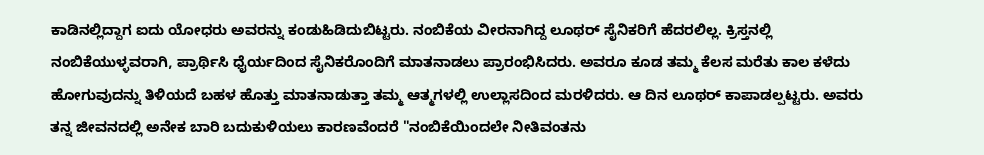ಕಾಡಿನಲ್ಲಿದ್ದಾಗ ಐದು ಯೋಧರು ಅವರನ್ನು ಕಂಡುಹಿಡಿದುಬಿಟ್ಟರು. ನಂಬಿಕೆಯ ವೀರನಾಗಿದ್ದ ಲೂಥರ್ ಸೈನಿಕರಿಗೆ ಹೆದರಲಿಲ್ಲ. ಕ್ರಿಸ್ತನಲ್ಲಿ ನಂಬಿಕೆಯುಳ್ಳವರಾಗಿ, ಪ್ರಾರ್ಥಿಸಿ ಧೈರ್ಯದಿಂದ ಸೈನಿಕರೊಂದಿಗೆ ಮಾತನಾಡಲು ಪ್ರಾರಂಭಿಸಿದರು. ಅವರೂ ಕೂಡ ತಮ್ಮ ಕೆಲಸ ಮರೆತು ಕಾಲ ಕಳೆದು ಹೋಗುವುದನ್ನು ತಿಳಿಯದೆ ಬಹಳ ಹೊತ್ತು ಮಾತನಾಡುತ್ತಾ ತಮ್ಮ ಆತ್ಮಗಳಲ್ಲಿ ಉಲ್ಲಾಸದಿಂದ ಮರಳಿದರು. ಆ ದಿನ ಲೂಥರ್ ಕಾಪಾಡಲ್ಪಟ್ಟರು. ಅವರು ತನ್ನ ಜೀವನದಲ್ಲಿ ಅನೇಕ ಬಾರಿ ಬದುಕುಳಿಯಲು ಕಾರಣವೆಂದರೆ "ನಂಬಿಕೆಯಿಂದಲೇ ನೀತಿವಂತನು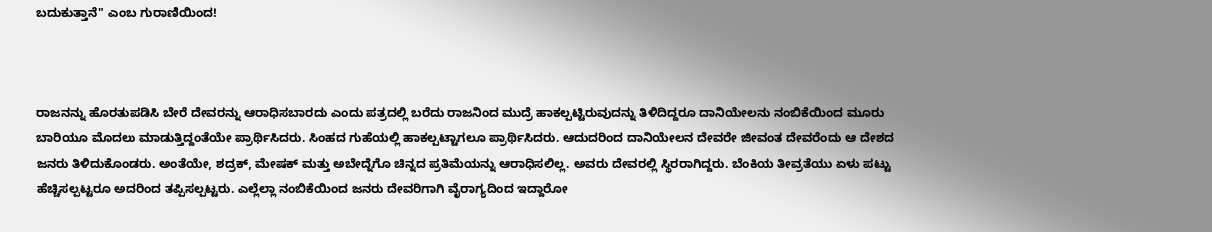ಬದುಕುತ್ತಾನೆ" ಎಂಬ ಗುರಾಣಿಯಿಂದ!



ರಾಜನನ್ನು ಹೊರತುಪಡಿಸಿ ಬೇರೆ ದೇವರನ್ನು ಆರಾಧಿಸಬಾರದು ಎಂದು ಪತ್ರದಲ್ಲಿ ಬರೆದು ರಾಜನಿಂದ ಮುದ್ರೆ ಹಾಕಲ್ಪಟ್ಟಿರುವುದನ್ನು ತಿಳಿದಿದ್ದರೂ ದಾನಿಯೇಲನು‌ ನಂಬಿಕೆಯಿಂದ ಮೂರು ಬಾರಿಯೂ ಮೊದಲು ಮಾಡುತ್ತಿದ್ದಂತೆಯೇ ಪ್ರಾರ್ಥಿಸಿದರು. ಸಿಂಹದ ಗುಹೆಯಲ್ಲಿ ಹಾಕಲ್ಪಟ್ಟಾಗಲೂ ಪ್ರಾರ್ಥಿಸಿದರು. ಆದುದರಿಂದ ದಾನಿಯೇಲನ ದೇವರೇ ಜೀವಂತ ದೇವರೆಂದು ಆ ದೇಶದ ಜನರು ತಿಳಿದುಕೊಂಡರು. ಅಂತೆಯೇ, ಶದ್ರಕ್, ಮೇಷಕ್ ಮತ್ತು ಅಬೇದ್ನೆಗೊ ಚಿನ್ನದ ಪ್ರತಿಮೆಯನ್ನು ಆರಾಧಿಸಲಿಲ್ಲ. ಅವರು ದೇವರಲ್ಲಿ ಸ್ಥಿರರಾಗಿದ್ದರು. ಬೆಂಕಿಯ ತೀವ್ರತೆಯು ಏಳು ಪಟ್ಟು ಹೆಚ್ಚಿಸಲ್ಪಟ್ಟರೂ ಅದರಿಂದ ತಪ್ಪಿಸಲ್ಪಟ್ಟರು. ಎಲ್ಲೆಲ್ಲಾ ನಂಬಿಕೆಯಿಂದ ಜನರು ದೇವರಿಗಾಗಿ ವೈರಾಗ್ಯದಿಂದ ಇದ್ದಾರೋ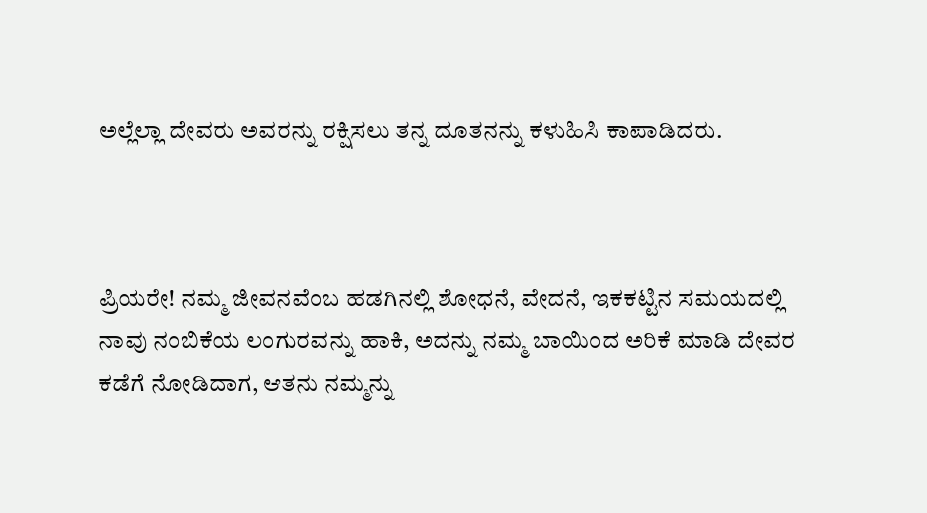ಅಲ್ಲೆಲ್ಲಾ ದೇವರು ಅವರನ್ನು ರಕ್ಷಿಸಲು ತನ್ನ ದೂತನನ್ನು ಕಳುಹಿಸಿ ಕಾಪಾಡಿದರು.



ಪ್ರಿಯರೇ! ನಮ್ಮ ಜೀವನವೆಂಬ ಹಡಗಿನಲ್ಲಿ ಶೋಧನೆ, ವೇದನೆ, ಇಕಕಟ್ಟಿನ ಸಮಯದಲ್ಲಿ ನಾವು ನಂಬಿಕೆಯ ಲಂಗುರವನ್ನು ಹಾಕಿ, ಅದನ್ನು ನಮ್ಮ ಬಾಯಿಂದ ಅರಿಕೆ ಮಾಡಿ ದೇವರ ಕಡೆಗೆ ನೋಡಿದಾಗ, ಆತನು ನಮ್ಮನ್ನು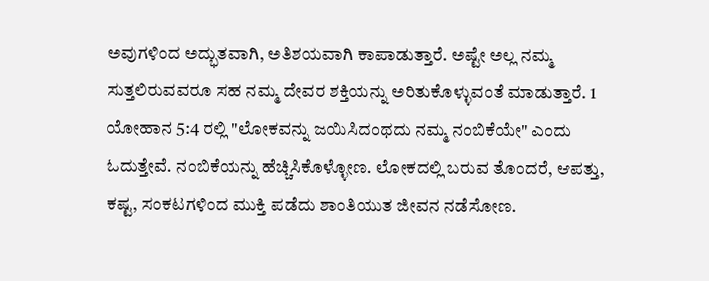ಅವುಗಳಿಂದ ಅದ್ಭುತವಾಗಿ, ಅತಿಶಯವಾಗಿ ಕಾಪಾಡುತ್ತಾರೆ. ಅಷ್ಟೇ ಅಲ್ಲ ನಮ್ಮ ಸುತ್ತಲಿರುವವರೂ ಸಹ ನಮ್ಮ ದೇವರ ಶಕ್ತಿಯನ್ನು ಅರಿತುಕೊಳ್ಳುವಂತೆ ಮಾಡುತ್ತಾರೆ. 1 ಯೋಹಾನ 5:4 ರಲ್ಲಿ "ಲೋಕವನ್ನು ಜಯಿಸಿದಂಥದು ನಮ್ಮ ನಂಬಿಕೆಯೇ" ಎಂದು ಓದುತ್ತೇವೆ. ನಂಬಿಕೆಯನ್ನು ಹೆಚ್ಚಿಸಿಕೊಳ್ಳೋಣ. ಲೋಕದಲ್ಲಿ ಬರುವ ತೊಂದರೆ, ಆಪತ್ತು, ಕಷ್ಟ, ಸಂಕಟಗಳಿಂದ ಮುಕ್ತಿ ಪಡೆದು ಶಾಂತಿಯುತ ಜೀವನ ನಡೆಸೋಣ.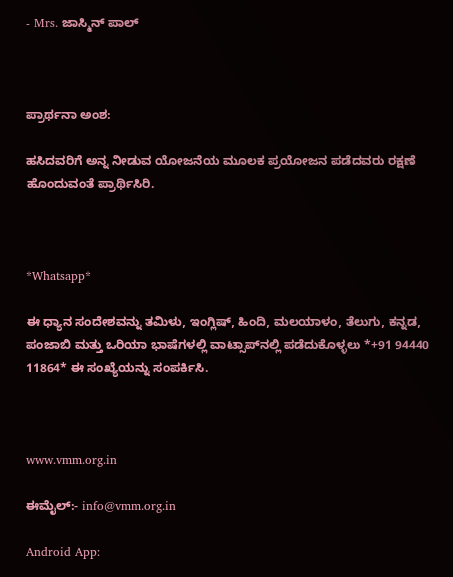- Mrs. ಜಾಸ್ಮಿನ್ ಪಾಲ್



ಪ್ರಾರ್ಥನಾ ಅಂಶ:

ಹಸಿದವರಿಗೆ ಅನ್ನ ನೀಡುವ ಯೋಜನೆಯ ಮೂಲಕ ಪ್ರಯೋಜನ ಪಡೆದವರು ರಕ್ಷಣೆ ಹೊಂದುವಂತೆ ಪ್ರಾರ್ಥಿಸಿರಿ.



*Whatsapp*

ಈ ಧ್ಯಾನ ಸಂದೇಶವನ್ನು ತಮಿಳು, ಇಂಗ್ಲಿಷ್, ಹಿಂದಿ, ಮಲಯಾಳಂ, ತೆಲುಗು, ಕನ್ನಡ, ಪಂಜಾಬಿ ಮತ್ತು ಒರಿಯಾ ಭಾಷೆಗಳಲ್ಲಿ ವಾಟ್ಸಾಪ್‌ನಲ್ಲಿ ಪಡೆದುಕೊಳ್ಳಲು *+91 94440 11864* ಈ ಸಂಖ್ಯೆಯನ್ನು ಸಂಪರ್ಕಿಸಿ.



www.vmm.org.in

ಈಮೈಲ್:- info@vmm.org.in

Android App: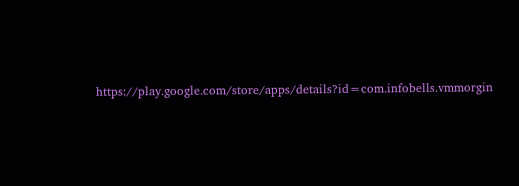https://play.google.com/store/apps/details?id=com.infobells.vmmorgin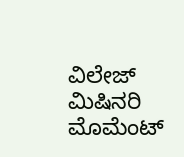ವಿಲೇಜ್ ಮಿಷಿನರಿ ಮೊಮೆಂಟ್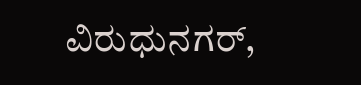ವಿರುಧುನಗರ್,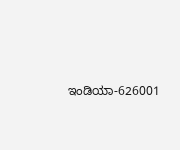ಇಂಡಿಯಾ-626001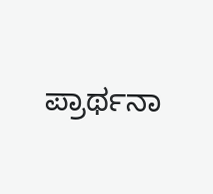ಪ್ರಾರ್ಥನಾ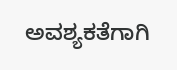ಅವಶ್ಯಕತೆಗಾಗಿ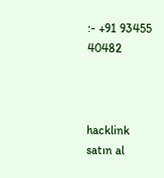:- +91 93455 40482



hacklink satın al